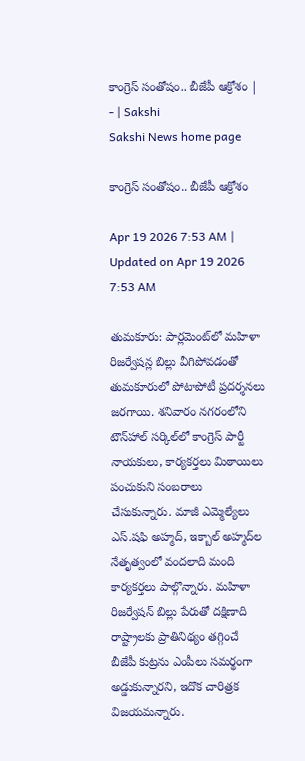కాంగ్రెస్‌ సంతోషం.. బీజేపీ ఆక్రోశం | - | Sakshi
Sakshi News home page

కాంగ్రెస్‌ సంతోషం.. బీజేపీ ఆక్రోశం

Apr 19 2026 7:53 AM | Updated on Apr 19 2026 7:53 AM

తుమకూరు: పార్లమెంట్‌లో మహిళా రిజర్వేషన్ల బిల్లు వీగిపోవడంతో తుమకూరులో పోటాపోటీ ప్రదర్శనలు జరగాయి. శనివారం నగరంలోని టౌన్‌హాల్‌ సర్కిల్‌లో కాంగ్రెస్‌ పార్టీ నాయకులు, కార్యకర్తలు మిఠాయిలు పంచుకుని సంబరాలు చేసుకున్నారు. మాజీ ఎమ్మెల్యేలు ఎస్‌.షఫి అహ్మద్‌, ఇక్బాల్‌ అహ్మద్‌ల నేతృత్వంలో వందలాది మంది కార్యకర్తలు పాల్గొన్నారు. మహిళా రిజర్వేషన్‌ బిల్లు పేరుతో దక్షిణాది రాష్ట్రాలకు ప్రాతినిథ్యం తగ్గించే బీజేపీ కుట్రను ఎంపీలు సమర్థంగా అడ్డుకున్నారని, ఇదొక చారిత్రక విజయమన్నారు.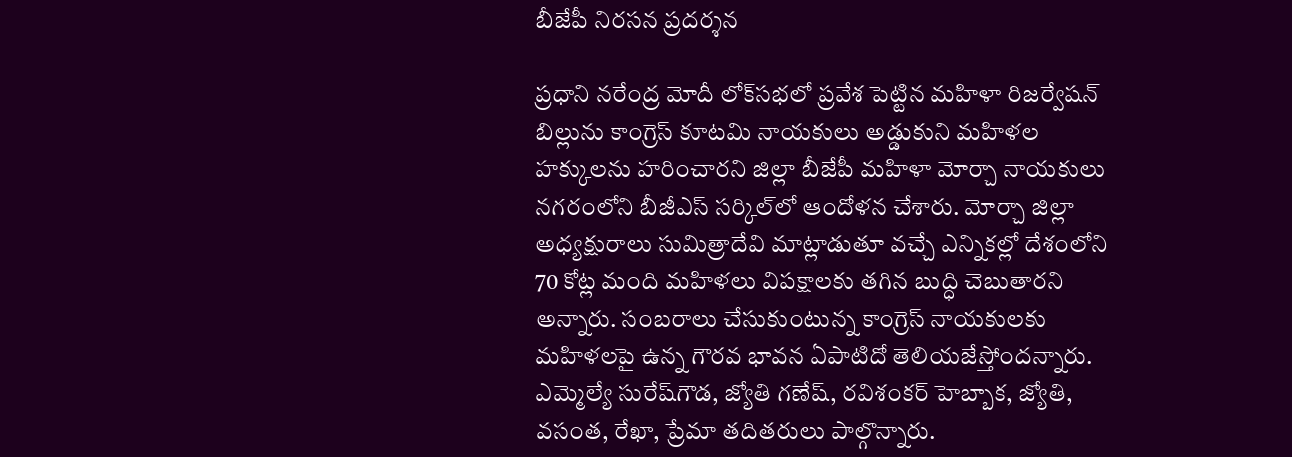బీజేపీ నిరసన ప్రదర్శన

ప్రధాని నరేంద్ర మోదీ లోక్‌సభలో ప్రవేశ పెట్టిన మహిళా రిజర్వేషన్‌ బిల్లును కాంగ్రెస్‌ కూటమి నాయకులు అడ్డుకుని మహిళల హక్కులను హరించారని జిల్లా బీజేపీ మహిళా మోర్చా నాయకులు నగరంలోని బీజీఎస్‌ సర్కిల్‌లో ఆందోళన చేశారు. మోర్చా జిల్లా అధ్యక్షురాలు సుమిత్రాదేవి మాట్లాడుతూ వచ్చే ఎన్నికల్లో దేశంలోని 70 కోట్ల మంది మహిళలు విపక్షాలకు తగిన బుద్ధి చెబుతారని అన్నారు. సంబరాలు చేసుకుంటున్న కాంగ్రెస్‌ నాయకులకు మహిళలపై ఉన్న గౌరవ భావన ఏపాటిదో తెలియజేస్తోందన్నారు. ఎమ్మెల్యే సురేష్‌గౌడ, జ్యోతి గణేష్‌, రవిశంకర్‌ హెబ్బాక, జ్యోతి, వసంత, రేఖా, ప్రేమా తదితరులు పాల్గొన్నారు.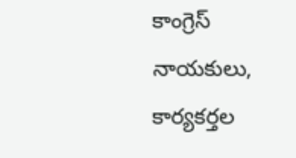కాంగ్రెస్‌ నాయకులు, కార్యకర్తల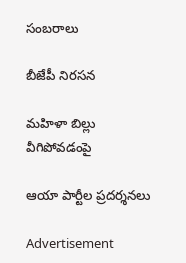సంబరాలు

బీజేపీ నిరసన

మహిళా బిల్లు వీగిపోవడంపై

ఆయా పార్టీల ప్రదర్శనలు

Advertisement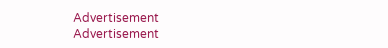Advertisement
Advertisement